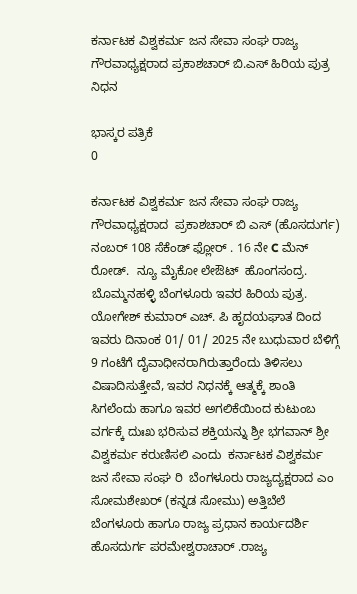ಕರ್ನಾಟಕ ವಿಶ್ವಕರ್ಮ ಜನ ಸೇವಾ ಸಂಘ ರಾಜ್ಯ ಗೌರವಾಧ್ಯಕ್ಷರಾದ ಪ್ರಕಾಶಚಾರ್ ಬಿ.ಎಸ್ ಹಿರಿಯ ಪುತ್ರ ನಿಧನ

ಭಾಸ್ಕರ ಪತ್ರಿಕೆ
0

ಕರ್ನಾಟಕ ವಿಶ್ವಕರ್ಮ ಜನ ಸೇವಾ ಸಂಘ ರಾಜ್ಯ ಗೌರವಾಧ್ಯಕ್ಷರಾದ  ಪ್ರಕಾಶಚಾರ್ ಬಿ ಎಸ್ (ಹೊಸದುರ್ಗ) ನಂಬರ್ 108 ಸೆಕೆಂಡ್ ಫ್ಲೋರ್ . 16 ನೇ C ಮೆನ್ ರೋಡ್.  ನ್ಯೂ ಮೈಕೋ ಲೇಔಟ್  ಹೊಂಗಸಂದ್ರ. ಬೊಮ್ಮನಹಳ್ಳಿ ಬೆಂಗಳೂರು ಇವರ ಹಿರಿಯ ಪುತ್ರ. ಯೋಗೇಶ್ ಕುಮಾರ್ ಎಚ್. ಪಿ ಹೃದಯಘಾತ ದಿಂದ ಇವರು ದಿನಾಂಕ 01/ 01/ 2025 ನೇ ಬುಧುವಾರ ಬೆಳಿಗ್ಗೆ  9 ಗಂಟೆಗೆ ದೈವಾಧೀನರಾಗಿರುತ್ತಾರೆಂದು ತಿಳಿಸಲು ವಿಷಾದಿಸುತ್ತೇವೆ, ಇವರ ನಿಧನಕ್ಕೆ ಆತ್ಮಕ್ಕೆ ಶಾಂತಿ ಸಿಗಲೆಂದು ಹಾಗೂ ಇವರ ಅಗಲಿಕೆಯಿಂದ ಕುಟುಂಬ ವರ್ಗಕ್ಕೆ ದುಃಖ ಭರಿಸುವ ಶಕ್ತಿಯನ್ನು ಶ್ರೀ ಭಗವಾನ್ ಶ್ರೀ ವಿಶ್ವಕರ್ಮ ಕರುಣಿಸಲಿ ಎಂದು  ಕರ್ನಾಟಕ ವಿಶ್ವಕರ್ಮ ಜನ ಸೇವಾ ಸಂಘ ರಿ  ಬೆಂಗಳೂರು ರಾಜ್ಯದ್ಯಕ್ಷರಾದ ಎಂ ಸೋಮಶೇಖರ್ (ಕನ್ನಡ ಸೋಮು) ಅತ್ತಿಬೆಲೆ ಬೆಂಗಳೂರು ಹಾಗೂ ರಾಜ್ಯ ಪ್ರಧಾನ ಕಾರ್ಯದರ್ಶಿ ಹೊಸದುರ್ಗ ಪರಮೇಶ್ವರಾಚಾರ್ .ರಾಜ್ಯ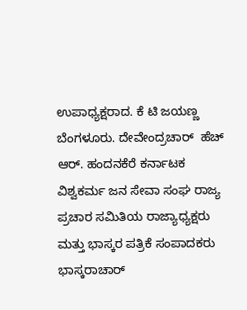ಉಪಾಧ್ಯಕ್ಷರಾದ. ಕೆ ಟಿ ಜಯಣ್ಣ ಬೆಂಗಳೂರು. ದೇವೇಂದ್ರಚಾರ್  ಹೆಚ್ ಆರ್. ಹಂದನಕೆರೆ ಕರ್ನಾಟಕ ವಿಶ್ವಕರ್ಮ ಜನ ಸೇವಾ ಸಂಘ ರಾಜ್ಯ ಪ್ರಚಾರ ಸಮಿತಿಯ ರಾಜ್ಯಾಧ್ಯಕ್ಷರು ಮತ್ತು ಭಾಸ್ಕರ ಪತ್ರಿಕೆ ಸಂಪಾದಕರು  ಭಾಸ್ಕರಾಚಾರ್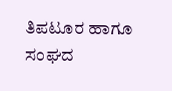ತಿಪಟೂರ ಹಾಗೂ ಸಂಘದ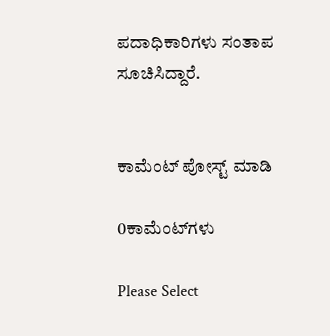ಪದಾಧಿಕಾರಿಗಳು ಸಂತಾಪ ಸೂಚಿಸಿದ್ದಾರೆ.


ಕಾಮೆಂಟ್‌‌ ಪೋಸ್ಟ್‌ ಮಾಡಿ

0ಕಾಮೆಂಟ್‌ಗಳು

Please Select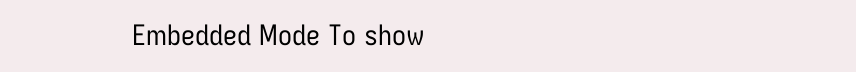Embedded Mode To show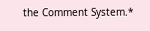the Comment System.*